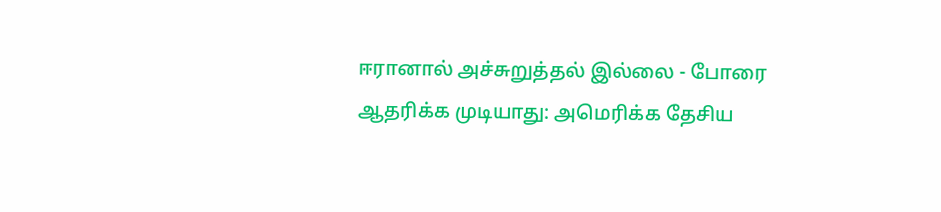ஈரானால் அச்சுறுத்தல் இல்லை - போரை ஆதரிக்க முடியாது: அமெரிக்க தேசிய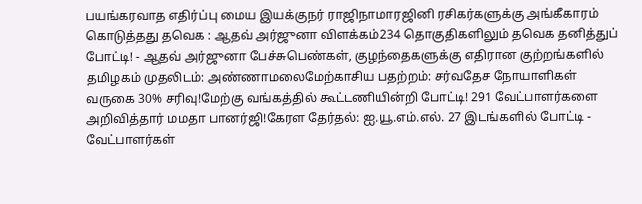பயங்கரவாத எதிர்ப்பு மைய இயக்குநர் ராஜிநாமாரஜினி ரசிகர்களுக்கு அங்கீகாரம் கொடுத்தது தவெக : ஆதவ் அர்ஜுனா விளக்கம்234 தொகுதிகளிலும் தவெக தனித்துப் போட்டி! - ஆதவ் அர்ஜுனா பேச்சுபெண்கள், குழந்தைகளுக்கு எதிரான குற்றங்களில் தமிழகம் முதலிடம்: அண்ணாமலைமேற்காசிய பதற்றம்: சர்வதேச நோயாளிகள் வருகை 30% சரிவு!மேற்கு வங்கத்தில் கூட்டணியின்றி போட்டி! 291 வேட்பாளர்களை அறிவித்தார் மமதா பானர்ஜி!கேரள தேர்தல்: ஐ.யூ.எம்.எல். 27 இடங்களில் போட்டி - வேட்பாளர்கள்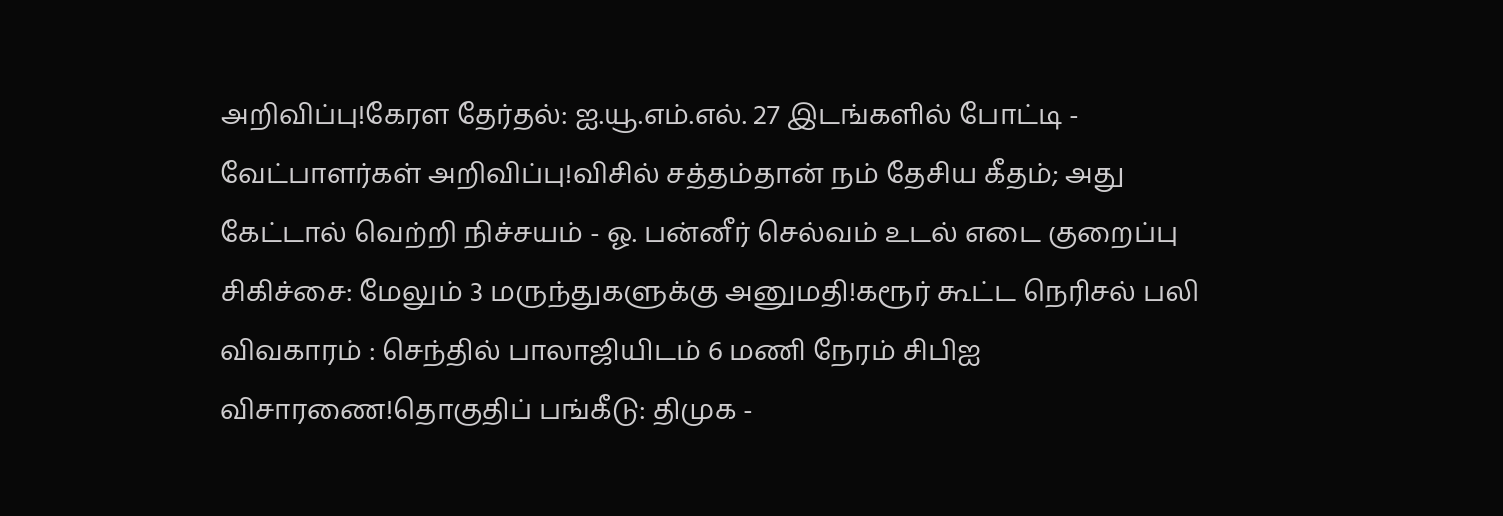அறிவிப்பு!கேரள தேர்தல்: ஐ.யூ.எம்.எல். 27 இடங்களில் போட்டி - வேட்பாளர்கள் அறிவிப்பு!விசில் சத்தம்தான் நம் தேசிய கீதம்; அது கேட்டால் வெற்றி நிச்சயம் - ஓ. பன்னீர் செல்வம் உடல் எடை குறைப்பு சிகிச்சை: மேலும் 3 மருந்துகளுக்கு அனுமதி!கரூர் கூட்ட நெரிசல் பலி விவகாரம் : செந்தில் பாலாஜியிடம் 6 மணி நேரம் சிபிஐ விசாரணை!தொகுதிப் பங்கீடு: திமுக -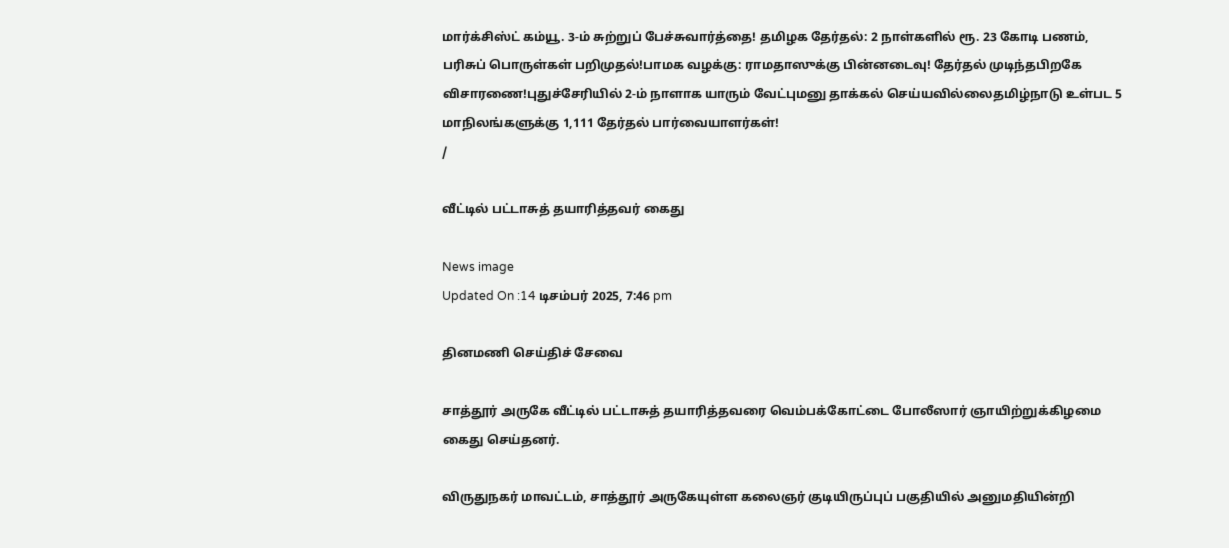மார்க்சிஸ்ட் கம்யூ. 3-ம் சுற்றுப் பேச்சுவார்த்தை! தமிழக தேர்தல்: 2 நாள்களில் ரூ. 23 கோடி பணம், பரிசுப் பொருள்கள் பறிமுதல்!பாமக வழக்கு: ராமதாஸுக்கு பின்னடைவு! தேர்தல் முடிந்தபிறகே விசாரணை!புதுச்சேரியில் 2-ம் நாளாக யாரும் வேட்புமனு தாக்கல் செய்யவில்லைதமிழ்நாடு உள்பட 5 மாநிலங்களுக்கு 1,111 தேர்தல் பார்வையாளர்கள்!
/

வீட்டில் பட்டாசுத் தயாரித்தவர் கைது

News image
Updated On :14 டிசம்பர் 2025, 7:46 pm

தினமணி செய்திச் சேவை

சாத்தூர் அருகே வீட்டில் பட்டாசுத் தயாரித்தவரை வெம்பக்கோட்டை போலீஸார் ஞாயிற்றுக்கிழமை கைது செய்தனர்.

விருதுநகர் மாவட்டம், சாத்தூர் அருகேயுள்ள கலைஞர் குடியிருப்புப் பகுதியில் அனுமதியின்றி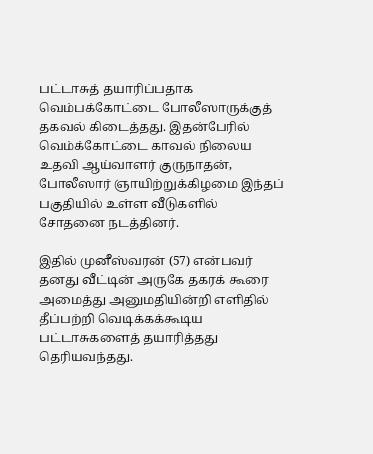பட்டாசுத் தயாரிப்பதாக வெம்பக்கோட்டை போலீஸாருக்குத் தகவல் கிடைத்தது. இதன்பேரில் வெம்க்கோட்டை காவல் நிலைய உதவி ஆய்வாளர் குருநாதன், போலீஸார் ஞாயிற்றுக்கிழமை இந்தப் பகுதியில் உள்ள வீடுகளில் சோதனை நடத்தினர்.

இதில் முனீஸ்வரன் (57) என்பவர் தனது வீட்டின் அருகே தகரக் கூரை அமைத்து அனுமதியின்றி எளிதில் தீப்பற்றி வெடிக்கக்கூடிய பட்டாசுகளைத் தயாரித்தது தெரியவந்தது.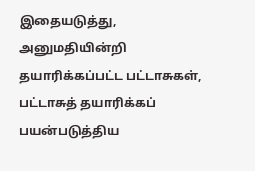இதையடுத்து, அனுமதியின்றி தயாரிக்கப்பட்ட பட்டாசுகள், பட்டாசுத் தயாரிக்கப் பயன்படுத்திய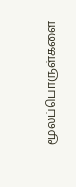மூலப்பொருள்களை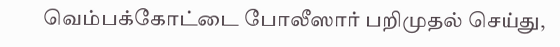வெம்பக்கோட்டை போலீஸார் பறிமுதல் செய்து,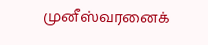முனீஸ்வரனைக்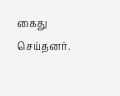கைது செய்தனர்.